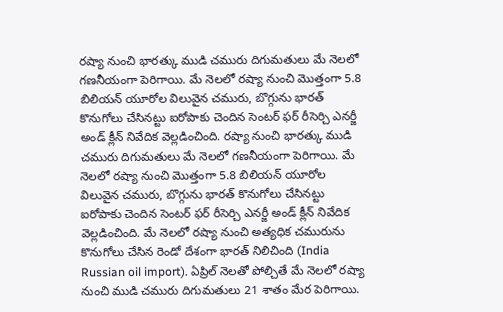రష్యా నుంచి భారత్కు ముడి చమురు దిగుమతులు మే నెలలో గణనీయంగా పెరిగాయి. మే నెలలో రష్యా నుంచి మొత్తంగా 5.8 బిలియన్ యూరోల విలువైన చమురు, బొగ్గును భారత్ కొనుగోలు చేసినట్టు ఐరోపాకు చెందిన సెంటర్ ఫర్ రీసెర్చి ఎనర్జీ అండ్ క్లీన్ నివేదిక వెల్లడించింది. రష్యా నుంచి భారత్కు ముడి చమురు దిగుమతులు మే నెలలో గణనీయంగా పెరిగాయి. మే నెలలో రష్యా నుంచి మొత్తంగా 5.8 బిలియన్ యూరోల విలువైన చమురు, బొగ్గును భారత్ కొనుగోలు చేసినట్టు ఐరోపాకు చెందిన సెంటర్ ఫర్ రీసెర్చి ఎనర్జీ అండ్ క్లీన్ నివేదిక వెల్లడించింది. మే నెలలో రష్యా నుంచి అత్యధిక చమురును కొనుగోలు చేసిన రెండో దేశంగా భారత్ నిలిచింది (India Russian oil import). ఏప్రిల్ నెలతో పోల్చితే మే నెలలో రష్యా నుంచి ముడి చమురు దిగుమతులు 21 శాతం మేర పెరిగాయి.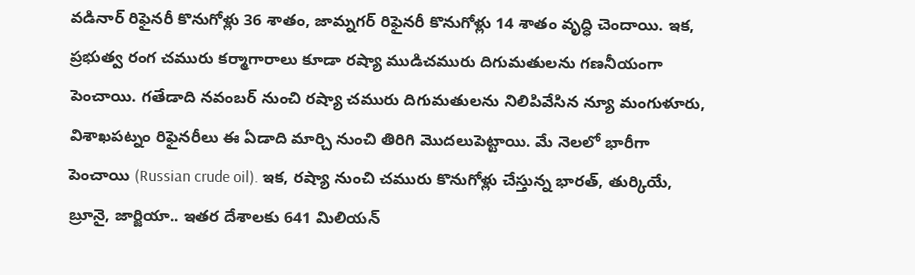వడినార్ రిఫైనరీ కొనుగోళ్లు 36 శాతం, జామ్నగర్ రిఫైనరీ కొనుగోళ్లు 14 శాతం వృద్ధి చెందాయి. ఇక, ప్రభుత్వ రంగ చమురు కర్మాగారాలు కూడా రష్యా ముడిచమురు దిగుమతులను గణనీయంగా పెంచాయి. గతేడాది నవంబర్ నుంచి రష్యా చమురు దిగుమతులను నిలిపివేసిన న్యూ మంగుళూరు, విశాఖపట్నం రిఫైనరీలు ఈ ఏడాది మార్చి నుంచి తిరిగి మొదలుపెట్టాయి. మే నెలలో భారీగా పెంచాయి (Russian crude oil). ఇక, రష్యా నుంచి చమురు కొనుగోళ్లు చేస్తున్న భారత్, తుర్కియే, బ్రూనై, జార్జియా.. ఇతర దేశాలకు 641 మిలియన్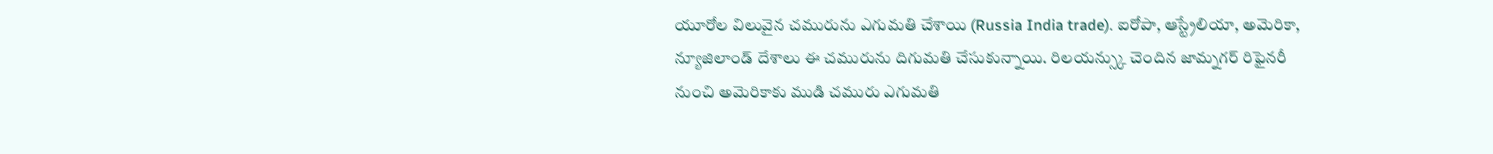యూరోల విలువైన చమురును ఎగుమతి చేశాయి (Russia India trade). ఐరోపా, ఆస్ట్రేలియా, అమెరికా, న్యూజిలాండ్ దేశాలు ఈ చమురును దిగుమతి చేసుకున్నాయి. రిలయన్స్కు చెందిన జామ్నగర్ రిఫైనరీ నుంచి అమెరికాకు ముడి చమురు ఎగుమతి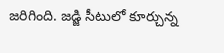జరిగింది. జడ్జి సీటులో కూర్చున్న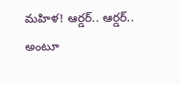మహిళ! ఆర్డర్.. ఆర్డర్.. అంటూ